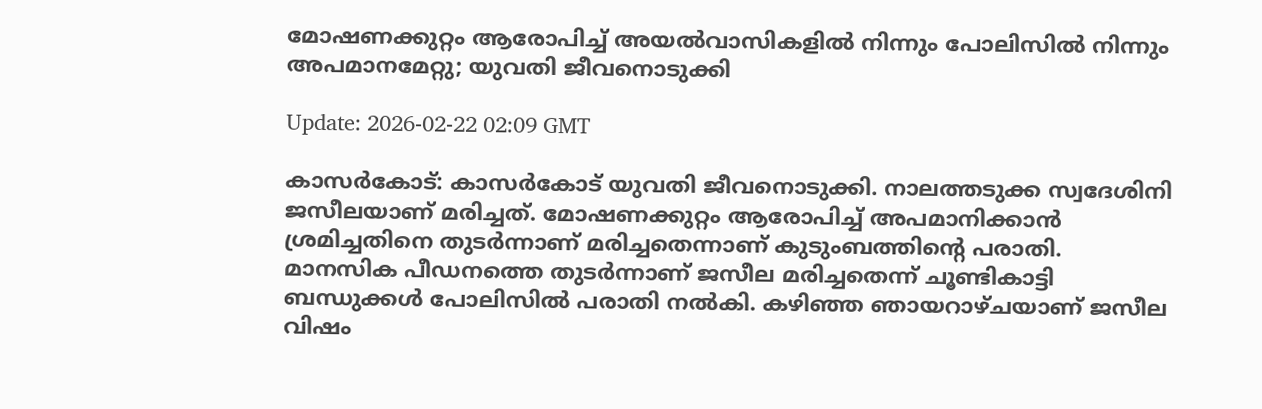മോഷണക്കുറ്റം ആരോപിച്ച് അയല്‍വാസികളില്‍ നിന്നും പോലിസില്‍ നിന്നും അപമാനമേറ്റു; യുവതി ജീവനൊടുക്കി

Update: 2026-02-22 02:09 GMT

കാസര്‍കോട്: കാസര്‍കോട് യുവതി ജീവനൊടുക്കി. നാലത്തടുക്ക സ്വദേശിനി ജസീലയാണ് മരിച്ചത്. മോഷണക്കുറ്റം ആരോപിച്ച് അപമാനിക്കാന്‍ ശ്രമിച്ചതിനെ തുടര്‍ന്നാണ് മരിച്ചതെന്നാണ് കുടുംബത്തിന്റെ പരാതി. മാനസിക പീഡനത്തെ തുടര്‍ന്നാണ് ജസീല മരിച്ചതെന്ന് ചൂണ്ടികാട്ടി ബന്ധുക്കള്‍ പോലിസില്‍ പരാതി നല്‍കി. കഴിഞ്ഞ ഞായറാഴ്ചയാണ് ജസീല വിഷം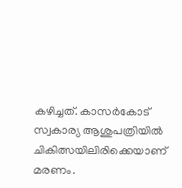കഴിച്ചത്. കാസര്‍കോട് സ്വകാര്യ ആശുപത്രിയില്‍ ചികിത്സയിലിരിക്കെയാണ് മരണം.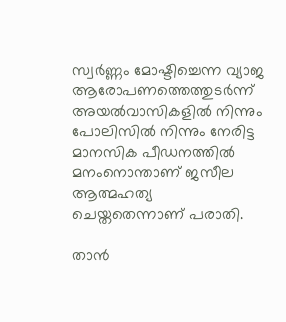സ്വര്‍ണ്ണം മോഷ്ടിച്ചെന്ന വ്യാജ ആരോപണത്തെത്തുടര്‍ന്ന് അയല്‍വാസികളില്‍ നിന്നും പോലിസില്‍ നിന്നും നേരിട്ട മാനസിക പീഡനത്തില്‍ മനംനൊന്താണ് ജസീല ആത്മഹത്യ ചെയ്തതെന്നാണ് പരാതി.

താന്‍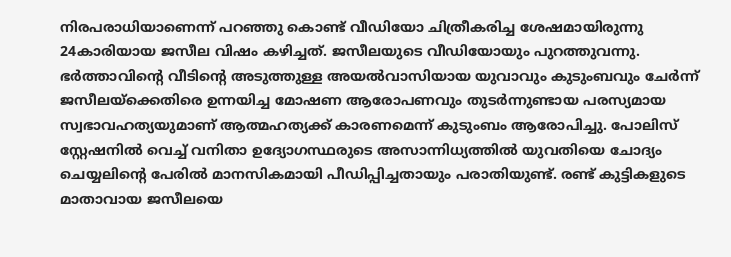നിരപരാധിയാണെന്ന് പറഞ്ഞു കൊണ്ട് വീഡിയോ ചിത്രീകരിച്ച ശേഷമായിരുന്നു 24കാരിയായ ജസീല വിഷം കഴിച്ചത്. ജസീലയുടെ വീഡിയോയും പുറത്തുവന്നു. ഭര്‍ത്താവിന്റെ വീടിന്റെ അടുത്തുള്ള അയല്‍വാസിയായ യുവാവും കുടുംബവും ചേര്‍ന്ന് ജസീലയ്‌ക്കെതിരെ ഉന്നയിച്ച മോഷണ ആരോപണവും തുടര്‍ന്നുണ്ടായ പരസ്യമായ സ്വഭാവഹത്യയുമാണ് ആത്മഹത്യക്ക് കാരണമെന്ന് കുടുംബം ആരോപിച്ചു. പോലിസ് സ്റ്റേഷനില്‍ വെച്ച് വനിതാ ഉദ്യോഗസ്ഥരുടെ അസാന്നിധ്യത്തില്‍ യുവതിയെ ചോദ്യം ചെയ്യലിന്റെ പേരില്‍ മാനസികമായി പീഡിപ്പിച്ചതായും പരാതിയുണ്ട്. രണ്ട് കുട്ടികളുടെ മാതാവായ ജസീലയെ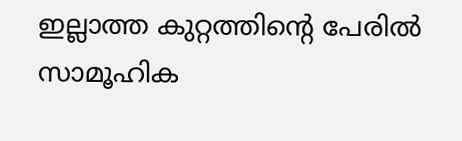ഇല്ലാത്ത കുറ്റത്തിന്റെ പേരില്‍ സാമൂഹിക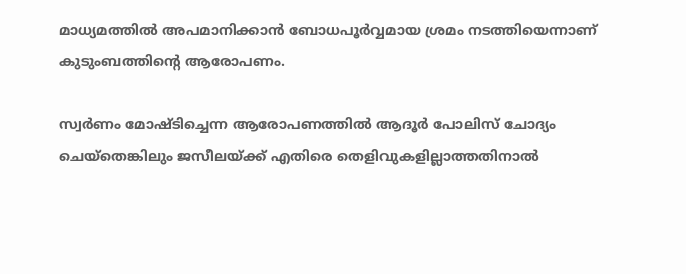മാധ്യമത്തില്‍ അപമാനിക്കാന്‍ ബോധപൂര്‍വ്വമായ ശ്രമം നടത്തിയെന്നാണ് കുടുംബത്തിന്റെ ആരോപണം.

സ്വര്‍ണം മോഷ്ടിച്ചെന്ന ആരോപണത്തില്‍ ആദൂര്‍ പോലിസ് ചോദ്യം ചെയ്‌തെങ്കിലും ജസീലയ്ക്ക് എതിരെ തെളിവുകളില്ലാത്തതിനാല്‍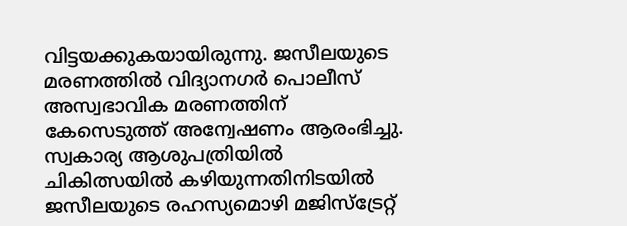വിട്ടയക്കുകയായിരുന്നു. ജസീലയുടെ മരണത്തില്‍ വിദ്യാനഗര്‍ പൊലീസ് അസ്വഭാവിക മരണത്തിന് കേസെടുത്ത് അന്വേഷണം ആരംഭിച്ചു. സ്വകാര്യ ആശുപത്രിയില്‍ ചികിത്സയില്‍ കഴിയുന്നതിനിടയില്‍ ജസീലയുടെ രഹസ്യമൊഴി മജിസ്‌ട്രേറ്റ്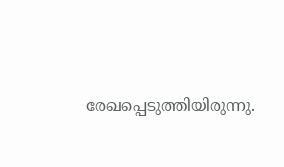രേഖപ്പെടുത്തിയിരുന്നു.